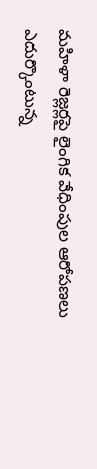మహిళా రెజ్లర్లపై లైంగిక వేధింపుల ఆరోపణలు ఎదుర్కొంటున్న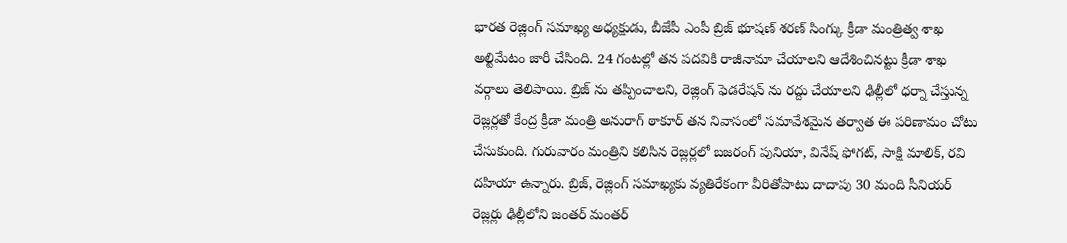భారత రెజ్లింగ్ సమాఖ్య అధ్యక్షుడు, బీజేపీ ఎంపీ బ్రిజ్ భూషణ్ శరణ్ సింగ్కు క్రీడా మంత్రిత్వ శాఖ అల్టిమేటం జారీ చేసింది. 24 గంటల్లో తన పదవికి రాజీనామా చేయాలని ఆదేశించినట్టు క్రీడా శాఖ వర్గాలు తెలిపాయి. బ్రిజ్ ను తప్పించాలని, రెజ్లింగ్ ఫెడరేషన్ ను రద్దు చేయాలని ఢిల్లీలో ధర్నా చేస్తున్న రెజ్లర్లతో కేంద్ర క్రీడా మంత్రి అనురాగ్ ఠాకూర్ తన నివాసంలో సమావేశమైన తర్వాత ఈ పరిణామం చోటు చేసుకుంది. గురువారం మంత్రిని కలిసిన రెజ్లర్లలో బజరంగ్ పునియా, వినేష్ ఫోగట్, సాక్షి మాలిక్, రవి దహియా ఉన్నారు. బ్రిజ్, రెజ్లింగ్ సమాఖ్యకు వ్యతిరేకంగా వీరితోపాటు దాదాపు 30 మంది సీనియర్ రెజ్లర్లు ఢిల్లీలోని జంతర్ మంతర్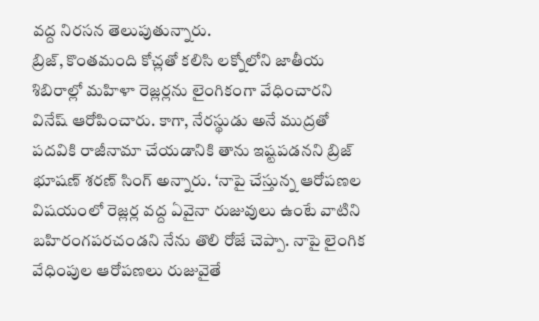వద్ద నిరసన తెలుపుతున్నారు.
బ్రిజ్, కొంతమంది కోచ్లతో కలిసి లక్నోలోని జాతీయ శిబిరాల్లో మహిళా రెజ్లర్లను లైంగికంగా వేధించారని వినేష్ ఆరోపించారు. కాగా, నేరస్థుడు అనే ముద్రతో పదవికి రాజీనామా చేయడానికి తాను ఇష్టపడనని బ్రిజ్ భూషణ్ శరణ్ సింగ్ అన్నారు. ‘నాపై చేస్తున్న ఆరోపణల విషయంలో రెజ్లర్ల వద్ద ఏవైనా రుజువులు ఉంటే వాటిని బహిరంగపరచండని నేను తొలి రోజే చెప్పా. నాపై లైంగిక వేధింపుల ఆరోపణలు రుజువైతే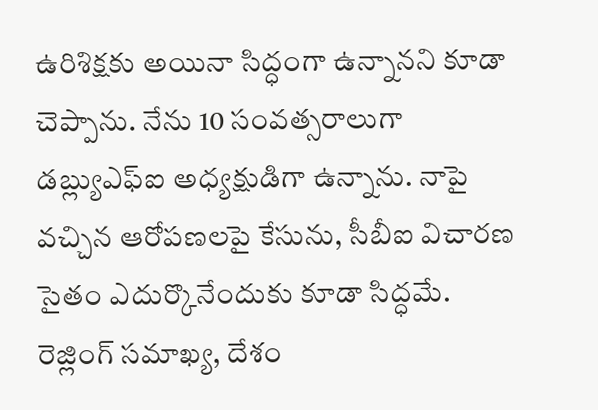ఉరిశిక్షకు అయినా సిద్ధంగా ఉన్నానని కూడా చెప్పాను. నేను 10 సంవత్సరాలుగా డబ్ల్యుఎఫ్ఐ అధ్యక్షుడిగా ఉన్నాను. నాపై వచ్చిన ఆరోపణలపై కేసును, సీబీఐ విచారణ సైతం ఎదుర్కొనేందుకు కూడా సిద్ధమే. రెజ్లింగ్ సమాఖ్య, దేశం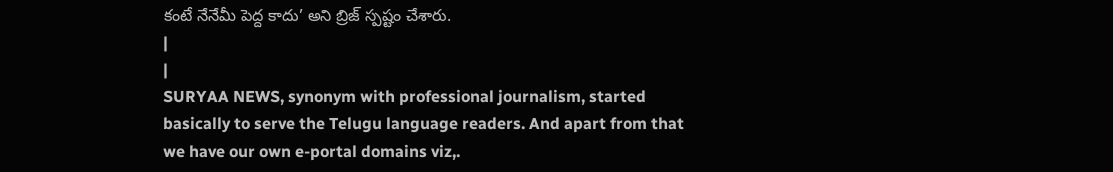కంటే నేనేమీ పెద్ద కాదు’ అని బ్రిజ్ స్పష్టం చేశారు.
|
|
SURYAA NEWS, synonym with professional journalism, started basically to serve the Telugu language readers. And apart from that we have our own e-portal domains viz,.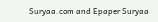Suryaa.com and Epaper Suryaa